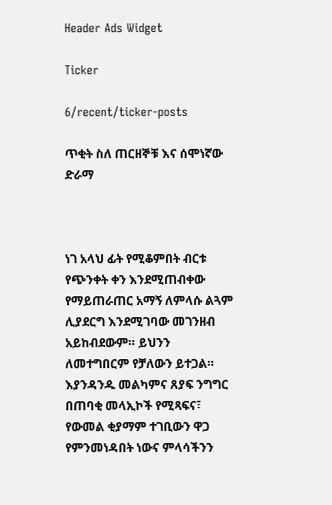Header Ads Widget

Ticker

6/recent/ticker-posts

ጥቂት ስለ ጠርዘኞቹ እና ሰሞነኛው ድራማ



ነገ አላህ ፊት የሚቆምበት ብርቱ የጭንቀት ቀን እንደሚጠብቀው የማይጠራጠር አማኝ ለምላሱ ልጓም ሊያደርግ እንደሚገባው መገንዘብ አይከብደውም። ይህንን ለመተግበርም የቻለውን ይተጋል።
እያንዳንዱ መልካምና ጸያፍ ንግግር በጠባቂ መላኢኮች የሚጻፍና፣ የውመል ቂያማም ተገቢውን ዋጋ የምንመነዳበት ነውና ምላሳችንን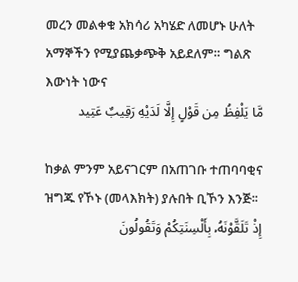መረን መልቀቁ አክሳሪ አካሄድ ለመሆኑ ሁለት አማኞችን የሚያጨቃጭቅ አይደለም። ግልጽ እውነት ነውና
مَّا يَلْفِظُ مِن قَوْلٍ إِلَّا لَدَيْهِ رَقِيبٌ عَتِيد

ከቃል ምንም አይናገርም በአጠገቡ ተጠባባቂና ዝግጁ የኾኑ (መላእክት) ያሉበት ቢኾን እንጅ፡፡
إِذْ تَلَقَّوْنَهُۥ بِأَلْسِنَتِكُمْ وَتَقُولُونَ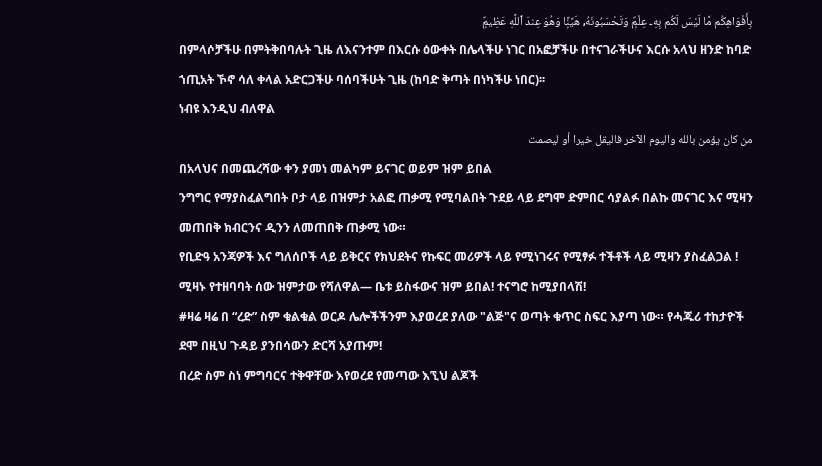بِأَفْوَاهِكُم مَّا لَيْسَ لَكُم بِهِۦ عِلْمٌۭ وَتَحْسَبُونَهُۥ هَيِّنًۭا وَهُوَ عِندَ ٱللَّهِ عَظِيمٌۭ
በምላሶቻችሁ በምትቅበባሉት ጊዜ ለእናንተም በእርሱ ዕውቀት በሌላችሁ ነገር በአፎቻችሁ በተናገራችሁና እርሱ አላህ ዘንድ ከባድ ኀጢአት ኾኖ ሳለ ቀላል አድርጋችሁ ባሰባችሁት ጊዜ (ከባድ ቅጣት በነካችሁ ነበር)፡፡
ነብዩ እንዲህ ብለዋል
من كان يؤمن بالله واليوم الآخر فاليقل خيرا أو ليصمت
በአላህና በመጨረሻው ቀን ያመነ መልካም ይናገር ወይም ዝም ይበል
ንግግር የማያስፈልግበት ቦታ ላይ በዝምታ አልፎ ጠቃሚ የሚባልበት ጉደይ ላይ ደግሞ ድምበር ሳያልፉ በልኩ መናገር እና ሚዛን መጠበቅ ክብርንና ዲንን ለመጠበቅ ጠቃሚ ነው።
የቢድዓ አንጃዎች እና ግለሰቦች ላይ ይቅርና የክህደትና የኩፍር መሪዎች ላይ የሚነገሩና የሚፃፉ ተችቶች ላይ ሚዛን ያስፈልጋል ! ሚዛኑ የተዘባባት ሰው ዝምታው የሻለዋል— ቤቱ ይስፋውና ዝም ይበል! ተናግሮ ከሚያበላሽ!
#ዛሬ ዛሬ በ “ረድ” ስም ቁልቁል ወርዶ ሌሎችችንም እያወረደ ያለው "ልጅ"ና ወጣት ቁጥር ስፍር እያጣ ነው። የሓጁሪ ተከታዮች ደሞ በዚህ ጉዳይ ያንበሳውን ድርሻ አያጡም!
በረድ ስም ስነ ምግባርና ተቅዋቸው እየወረደ የመጣው እኚህ ልጆች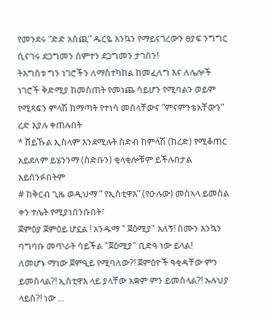የመንደሩ “ድድ አስጪ” ዱርዬ እንኳን የማይናገረውን ፀያፍ ንግግር ሲናገሩ ደጋግመን ሰምተን ደጋግመን ታገስን!
ትእግስቱ ግን ነገሮችን ለማስተካከል ከመፈለግ እና ለሌሎች ነገሮች ቅድሚያ ከመስጠት የመነጨ ሳይሆን የሚባልን ወይም የሚጻፍን ምላሽ ከማጣት የተነሳ መሰላቸውና “ምናምንቴአቸውን” ረድ እያሉ ቀጠሉበት
* ሸይኹል ኢስላም እንደሚሉት ስድብ ከምላሽ (ከረድ) የሚቆጠር አይደለም ይሄንንማ (ስድቡን) ቂላቂሎቹም ይችሉበታል አይሰንፉበትም
# ከቅርብ ጊዜ ወዲህማ “ የኢስቲዋእ” (የዑሉው) መስኣላ ይመስል ቀን ተሌት የሚያነበንቡበት፣
ጀምዕያ ጀምዕይ ሆኗል ! አንዱማ " ጀዕሚያ" አለኝ! ስሙን እንኳን ባግባቡ መጥራት ሳይችል "ጀዕሚያ" ቢድዓ ነው ይላል!
ለመሆኑ ማነው ጀምዒይ የሚባለው?! ጀምዕዮች ዓቂዳቸው ምን ይመስላል?! ኢስቲዋእ ላይ ያላቸው አቋም ምን ይመስላል?! ኡሉህያ ላይስ?! ነው ...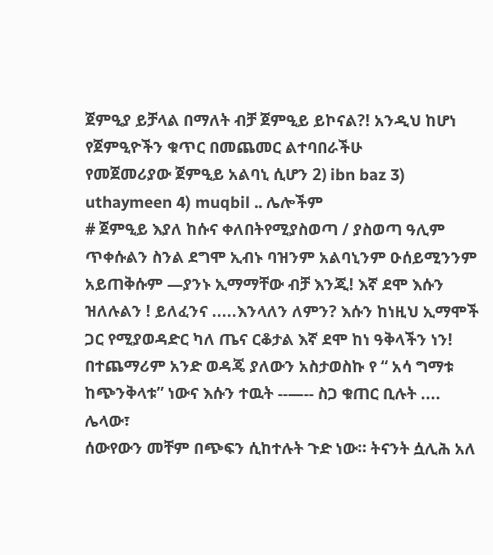ጀምዒያ ይቻላል በማለት ብቻ ጀምዒይ ይኮናል?! አንዲህ ከሆነ የጀምዒዮችን ቁጥር በመጨመር ልተባበራችሁ
የመጀመሪያው ጀምዒይ አልባኒ ሲሆን 2) ibn baz 3) uthaymeen 4) muqbil .. ሌሎችም
# ጀምዒይ እያለ ከሱና ቀለበትየሚያስወጣ / ያስወጣ ዓሊም ጥቀሱልን ስንል ደግሞ ኢብኑ ባዝንም አልባኒንም ዑሰይሚንንም አይጠቅሱም —ያንኑ ኢማማቸው ብቻ እንጂ! እኛ ደሞ እሱን ዝለሉልን ! ይለፈንና .....እንላለን ለምን? እሱን ከነዚህ ኢማሞች ጋር የሚያወዳድር ካለ ጤና ርቆታል እኛ ደሞ ከነ ዓቅላችን ነን!
በተጨማሪም አንድ ወዳጄ ያለውን አስታወስኩ የ “ አሳ ግማቱ ከጭንቅላቱ” ነውና እሱን ተዉት --—-- ስጋ ቁጠር ቢሉት ....
ሌላው፣
ሰውየውን መቸም በጭፍን ሲከተሉት ጉድ ነው። ትናንት ሷሊሕ አለ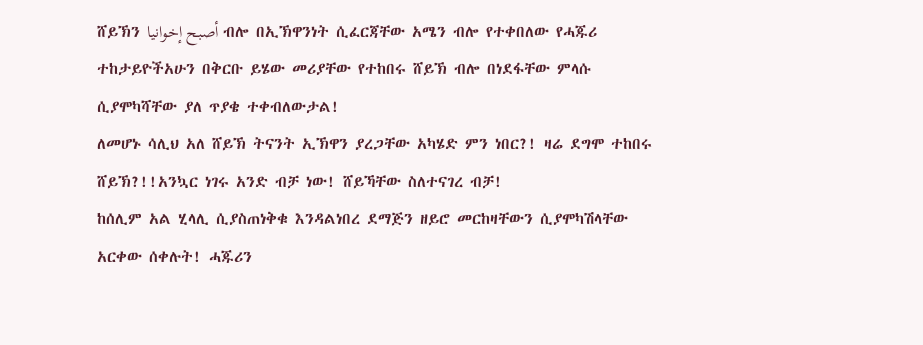ሸይኽን أصبح إخوانيا ብሎ በኢኽዋንነት ሲፈርጃቸው አሜን ብሎ የተቀበለው የሓጁሪ ተከታይዮችአሁን በቅርቡ ይሄው መሪያቸው የተከበሩ ሸይኽ ብሎ በነደፋቸው ምላሱ ሲያሞካሻቸው ያለ ጥያቄ ተቀብለውታል!
ለመሆኑ ሳሊህ አለ ሸይኽ ትናንት ኢኽዋን ያረጋቸው አካሄድ ምን ነበር?! ዛሬ ደግሞ ተከበሩ ሸይኽ?!!አንኳር ነገሩ አንድ ብቻ ነው! ሸይኻቸው ስለተናገረ ብቻ!
ከሰሊም አል ሂላሊ ሲያስጠነቅቁ እንዳልነበረ ደማጅን ዘይሮ መርከዛቸውን ሲያሞካሽላቸው አርቀው ሰቀሉት! ሓጁሪን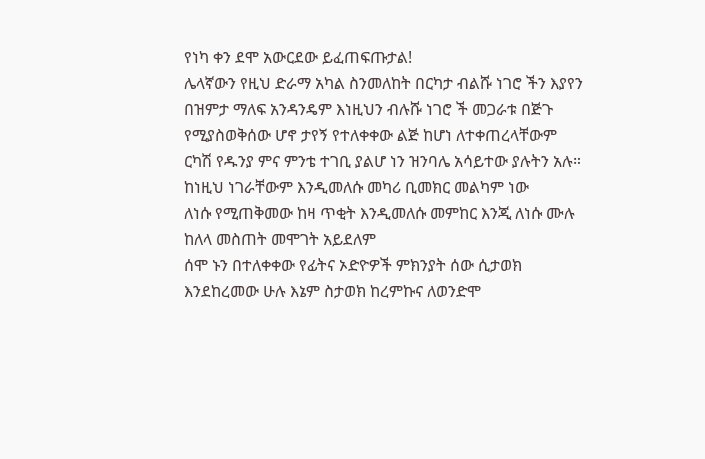የነካ ቀን ደሞ አውርደው ይፈጠፍጡታል!
ሌላኛውን የዚህ ድራማ አካል ስንመለከት በርካታ ብልሹ ነገሮ ችን እያየን በዝምታ ማለፍ አንዳንዴም እነዚህን ብሉሹ ነገሮ ች መጋራቱ በጅጉ የሚያስወቅሰው ሆኖ ታየኝ የተለቀቀው ልጅ ከሆነ ለተቀጠረላቸውም ርካሽ የዱንያ ምና ምንቴ ተገቢ ያልሆ ነን ዝንባሌ አሳይተው ያሉትን አሉ። ከነዚህ ነገራቸውም እንዲመለሱ መካሪ ቢመክር መልካም ነው
ለነሱ የሚጠቅመው ከዛ ጥቂት እንዲመለሱ መምከር እንጂ ለነሱ ሙሉ ከለላ መስጠት መሞገት አይደለም
ሰሞ ኑን በተለቀቀው የፊትና ኦድዮዎች ምክንያት ሰው ሲታወክ እንደከረመው ሁሉ እኔም ስታወክ ከረምኩና ለወንድሞ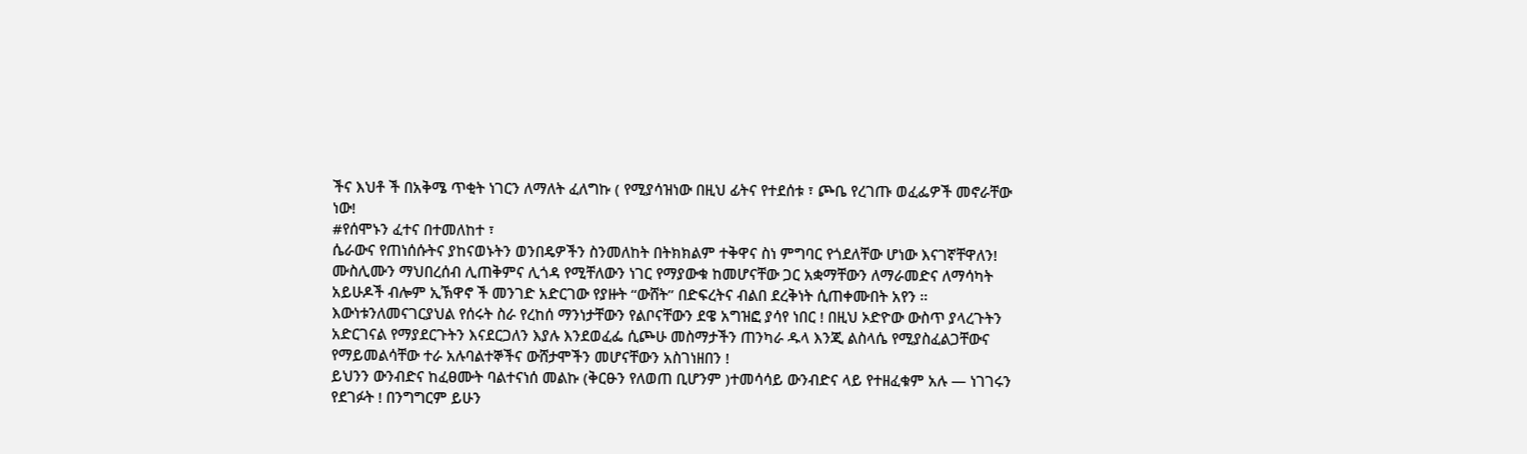ችና እህቶ ች በአቅሜ ጥቂት ነገርን ለማለት ፈለግኩ ( የሚያሳዝነው በዚህ ፊትና የተደሰቱ ፣ ጮቤ የረገጡ ወፈፌዎች መኖራቸው ነው!
#የሰሞኑን ፈተና በተመለከተ ፣
ሴራውና የጠነሰሱትና ያከናወኑትን ወንበዴዎችን ስንመለከት በትክክልም ተቅዋና ስነ ምግባር የጎደለቸው ሆነው እናገኛቸዋለን! ሙስሊሙን ማህበረሰብ ሊጠቅምና ሊጎዳ የሚቸለውን ነገር የማያውቁ ከመሆናቸው ጋር አቋማቸውን ለማራመድና ለማሳካት አይሁዶች ብሎም ኢኽዋኖ ች መንገድ አድርገው የያዙት “ውሸት” በድፍረትና ብልበ ደረቅነት ሲጠቀሙበት አየን ።
እውነቱንለመናገርያህል የሰሩት ስራ የረከሰ ማንነታቸውን የልቦናቸውን ደዌ አግዝፎ ያሳየ ነበር ! በዚህ ኦድዮው ውስጥ ያላረጉትን አድርገናል የማያደርጉትን እናደርጋለን እያሉ እንደወፈፌ ሲጮሁ መስማታችን ጠንካራ ዱላ እንጂ ልስላሴ የሚያስፈልጋቸውና የማይመልሳቸው ተራ አሉባልተኞችና ውሸታሞችን መሆናቸውን አስገነዘበን !
ይህንን ውንብድና ከፈፀሙት ባልተናነሰ መልኩ (ቅርፁን የለወጠ ቢሆንም )ተመሳሳይ ውንብድና ላይ የተዘፈቁም አሉ — ነገገሩን የደገፉት ! በንግግርም ይሁን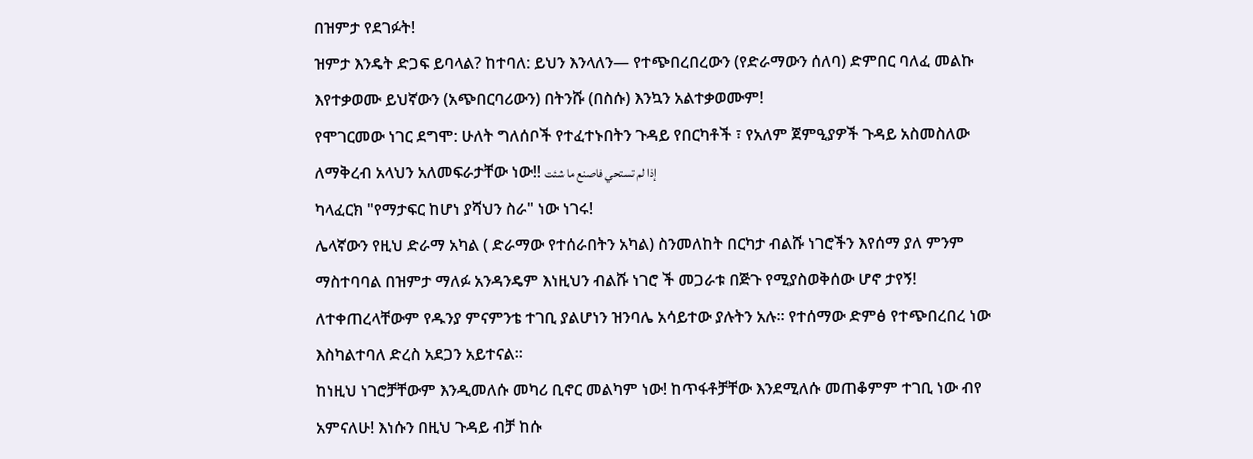በዝምታ የደገፉት!
ዝምታ እንዴት ድጋፍ ይባላል? ከተባለ: ይህን እንላለን— የተጭበረበረውን (የድራማውን ሰለባ) ድምበር ባለፈ መልኩ እየተቃወሙ ይህኛውን (አጭበርባሪውን) በትንሹ (በስሱ) እንኳን አልተቃወሙም!
የሞገርመው ነገር ደግሞ: ሁለት ግለሰቦች የተፈተኑበትን ጉዳይ የበርካቶች ፣ የአለም ጀምዒያዎች ጉዳይ አስመስለው ለማቅረብ አላህን አለመፍራታቸው ነው!! إذا لم تستحي فاصنع ما شئت
ካላፈርክ "የማታፍር ከሆነ ያሻህን ስራ" ነው ነገሩ!
ሌላኛውን የዚህ ድራማ አካል ( ድራማው የተሰራበትን አካል) ስንመለከት በርካታ ብልሹ ነገሮችን እየሰማ ያለ ምንም ማስተባባል በዝምታ ማለፉ አንዳንዴም እነዚህን ብልሹ ነገሮ ች መጋራቱ በጅጉ የሚያስወቅሰው ሆኖ ታየኝ!
ለተቀጠረላቸውም የዱንያ ምናምንቴ ተገቢ ያልሆነን ዝንባሌ አሳይተው ያሉትን አሉ። የተሰማው ድምፅ የተጭበረበረ ነው እስካልተባለ ድረስ አደጋን አይተናል።
ከነዚህ ነገሮቻቸውም እንዲመለሱ መካሪ ቢኖር መልካም ነው! ከጥፋቶቻቸው እንደሚለሱ መጠቆምም ተገቢ ነው ብየ አምናለሁ! እነሱን በዚህ ጉዳይ ብቻ ከሱ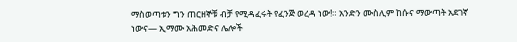ማስወጣቱን ግን ጠርዘኞቹ ብቻ የሚዳፈሩት የፈንጅ ወረዳ ነው!። አንድን ሙስሊም ከሱና ማውጣት አደገኛ ነውና— ኢማሙ አሕመድና ሌሎች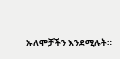ኡለሞቻችን እንደሚሉት።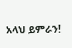አላህ ይምራን!